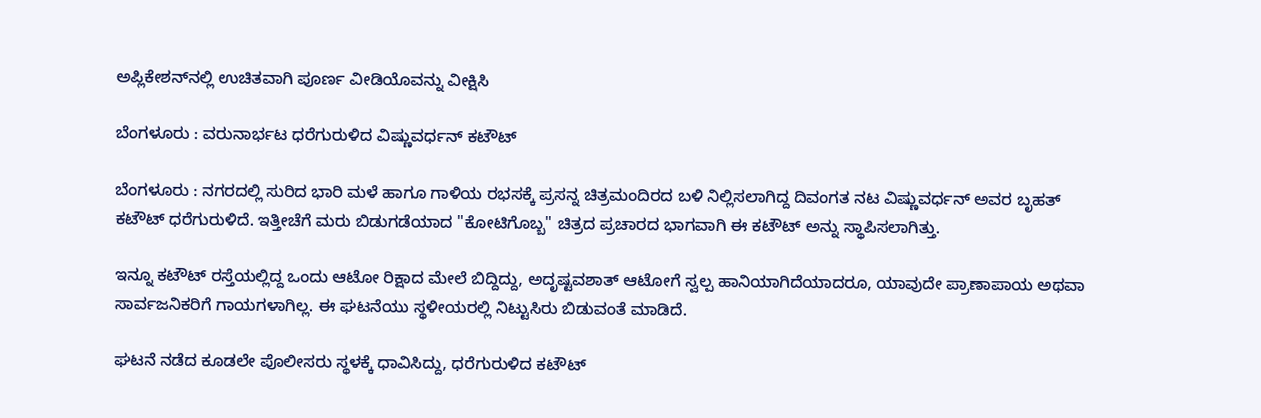ಅಪ್ಲಿಕೇಶನ್‌ನಲ್ಲಿ ಉಚಿತವಾಗಿ ಪೂರ್ಣ ವೀಡಿಯೊವನ್ನು ವೀಕ್ಷಿಸಿ

ಬೆಂಗಳೂರು : ವರುನಾರ್ಭಟ ಧರೆಗುರುಳಿದ ವಿಷ್ಣುವರ್ಧನ್ ಕಟೌಟ್

ಬೆಂಗಳೂರು : ನಗರದಲ್ಲಿ ಸುರಿದ ಭಾರಿ ಮಳೆ ಹಾಗೂ ಗಾಳಿಯ ರಭಸಕ್ಕೆ ಪ್ರಸನ್ನ ಚಿತ್ರಮಂದಿರದ ಬಳಿ ನಿಲ್ಲಿಸಲಾಗಿದ್ದ ದಿವಂಗತ ನಟ ವಿಷ್ಣುವರ್ಧನ್ ಅವರ ಬೃಹತ್ ಕಟೌಟ್ ಧರೆಗುರುಳಿದೆ. ಇತ್ತೀಚೆಗೆ ಮರು ಬಿಡುಗಡೆಯಾದ "ಕೋಟಿಗೊಬ್ಬ" ಚಿತ್ರದ ಪ್ರಚಾರದ ಭಾಗವಾಗಿ ಈ ಕಟೌಟ್ ಅನ್ನು ಸ್ಥಾಪಿಸಲಾಗಿತ್ತು.

ಇನ್ನೂ ಕಟೌಟ್ ರಸ್ತೆಯಲ್ಲಿದ್ದ ಒಂದು ಆಟೋ ರಿಕ್ಷಾದ ಮೇಲೆ ಬಿದ್ದಿದ್ದು, ಅದೃಷ್ಟವಶಾತ್ ಆಟೋಗೆ ಸ್ವಲ್ಪ ಹಾನಿಯಾಗಿದೆಯಾದರೂ, ಯಾವುದೇ ಪ್ರಾಣಾಪಾಯ ಅಥವಾ ಸಾರ್ವಜನಿಕರಿಗೆ ಗಾಯಗಳಾಗಿಲ್ಲ. ಈ ಘಟನೆಯು ಸ್ಥಳೀಯರಲ್ಲಿ ನಿಟ್ಟುಸಿರು ಬಿಡುವಂತೆ ಮಾಡಿದೆ.

ಘಟನೆ ನಡೆದ ಕೂಡಲೇ ಪೊಲೀಸರು ಸ್ಥಳಕ್ಕೆ ಧಾವಿಸಿದ್ದು, ಧರೆಗುರುಳಿದ ಕಟೌಟ್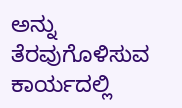ಅನ್ನು ತೆರವುಗೊಳಿಸುವ ಕಾರ್ಯದಲ್ಲಿ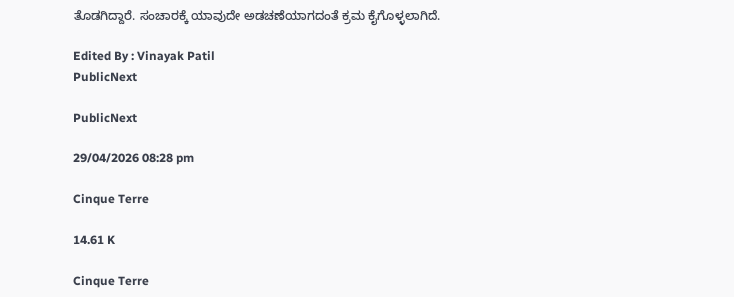ತೊಡಗಿದ್ದಾರೆ. ಸಂಚಾರಕ್ಕೆ ಯಾವುದೇ ಅಡಚಣೆಯಾಗದಂತೆ ಕ್ರಮ ಕೈಗೊಳ್ಳಲಾಗಿದೆ.

Edited By : Vinayak Patil
PublicNext

PublicNext

29/04/2026 08:28 pm

Cinque Terre

14.61 K

Cinque Terre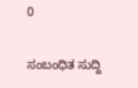0

ಸಂಬಂಧಿತ ಸುದ್ದಿ